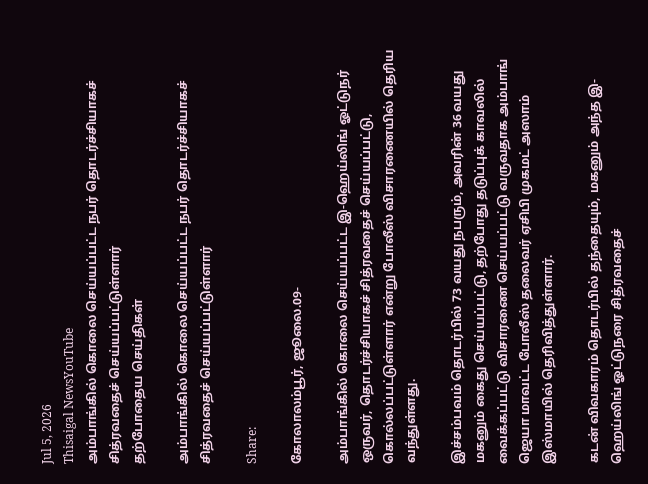Jul 5, 2026
Thisaigal NewsYouTube
அம்பாங்கில் கொலை செய்யப்பட்ட நபர் தொடர்ச்சியாகச் சித்ரவதைச் செய்யப்பட்டுள்ளார்
தற்போதைய செய்திகள்

அம்பாங்கில் கொலை செய்யப்பட்ட நபர் தொடர்ச்சியாகச் சித்ரவதைச் செய்யப்பட்டுள்ளார்

Share:

கோலாலம்பூர், ஜூலை.09-

அம்பாங்கில் கொலை செய்யப்பட்ட இ-ஹெய்லிங் ஓட்டுநர் ஒருவர், தொடர்ச்சியாகச் சித்ரவதைச் செய்யப்பட்டு, கொல்லப்பட்டுள்ளார் என்று போலீஸ் விசாரணையில் தெரிய வந்துள்ளது.

இச்சம்பவம் தொடர்பில் 73 வயது நபரும், அவரின் 36 வயது மகனும் கைது செய்யப்பட்டு, தற்போது தடுப்புக் காவலில் வைக்கப்பட்டு விசாரணை செய்யப்பட்டு வருவதாக அம்பாங் ஜெயா மாவட்ட போலீஸ் தலைவர் ஏசிபி முகமட் அஸாம் இஸ்மாயில் தெரிவித்துள்ளார்.

கடன் விவகாரம் தொடர்பில் தந்தையும், மகனும் அந்த இ-ஹெய்லிங் ஓட்டுநரை சித்ரவதைச்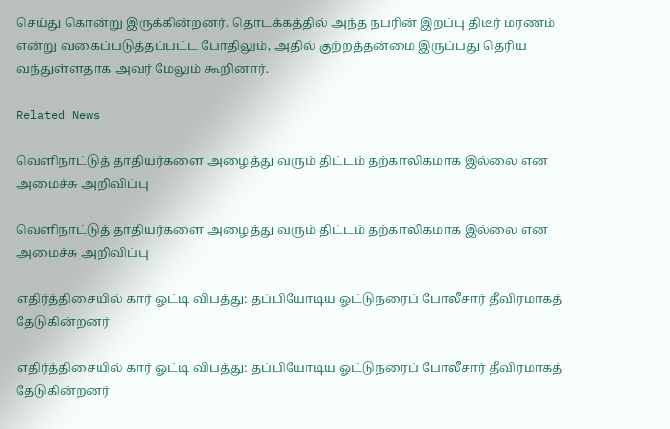செய்து கொன்று இருக்கின்றனர். தொடக்கத்தில் அந்த நபரின் இறப்பு திடீர் மரணம் என்று வகைப்படுத்தப்பட்ட போதிலும், அதில் குற்றத்தன்மை இருப்பது தெரிய வந்துள்ளதாக அவர் மேலும் கூறினார்.

Related News

வெளிநாட்டுத் தாதியர்களை அழைத்து வரும் திட்டம் தற்காலிகமாக இல்லை என அமைச்சு அறிவிப்பு

வெளிநாட்டுத் தாதியர்களை அழைத்து வரும் திட்டம் தற்காலிகமாக இல்லை என அமைச்சு அறிவிப்பு

எதிர்த்திசையில் கார் ஓட்டி விபத்து: தப்பியோடிய ஓட்டுநரைப் போலீசார் தீவிரமாகத் தேடுகின்றனர்

எதிர்த்திசையில் கார் ஓட்டி விபத்து: தப்பியோடிய ஓட்டுநரைப் போலீசார் தீவிரமாகத் தேடுகின்றனர்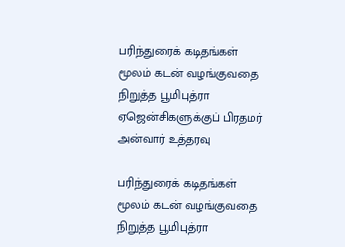பரிந்துரைக் கடிதங்கள் மூலம் கடன் வழங்குவதை நிறுத்த பூமிபுத்ரா ஏஜென்சிகளுக்குப் பிரதமர் அன்வார் உத்தரவு

பரிந்துரைக் கடிதங்கள் மூலம் கடன் வழங்குவதை நிறுத்த பூமிபுத்ரா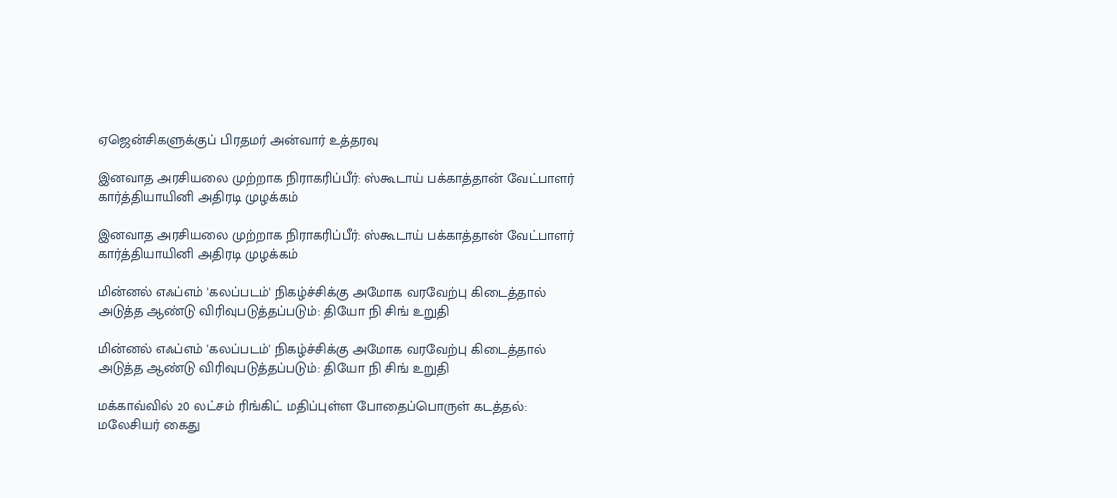ஏஜென்சிகளுக்குப் பிரதமர் அன்வார் உத்தரவு

இனவாத அரசியலை முற்றாக நிராகரிப்பீர்: ஸ்கூடாய் பக்காத்தான் வேட்பாளர் கார்த்தியாயினி அதிரடி முழக்கம்

இனவாத அரசியலை முற்றாக நிராகரிப்பீர்: ஸ்கூடாய் பக்காத்தான் வேட்பாளர் கார்த்தியாயினி அதிரடி முழக்கம்

மின்னல் எஃப்எம் 'கலப்படம்' நிகழ்ச்சிக்கு அமோக வரவேற்பு கிடைத்தால் அடுத்த ஆண்டு விரிவுபடுத்தப்படும்: தியோ நி சிங் உறுதி

மின்னல் எஃப்எம் 'கலப்படம்' நிகழ்ச்சிக்கு அமோக வரவேற்பு கிடைத்தால் அடுத்த ஆண்டு விரிவுபடுத்தப்படும்: தியோ நி சிங் உறுதி

மக்காவ்வில் 20 லட்சம் ரிங்கிட் மதிப்புள்ள போதைப்பொருள் கடத்தல்: மலேசியர் கைது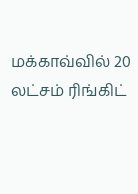மக்காவ்வில் 20 லட்சம் ரிங்கிட்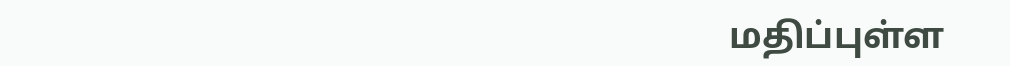மதிப்புள்ள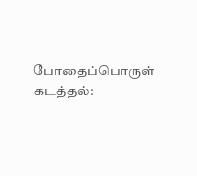போதைப்பொருள் கடத்தல்: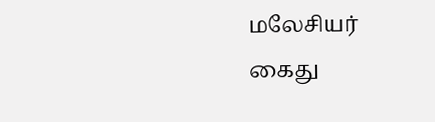மலேசியர் கைது